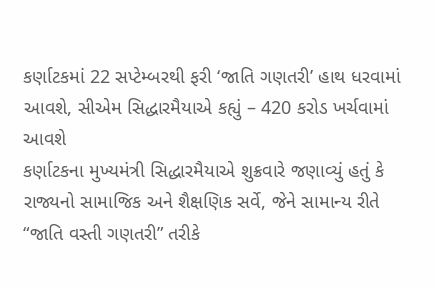કર્ણાટકમાં 22 સપ્ટેમ્બરથી ફરી ‘જાતિ ગણતરી’ હાથ ધરવામાં આવશે, સીએમ સિદ્ધારમૈયાએ કહ્યું – 420 કરોડ ખર્ચવામાં આવશે
કર્ણાટકના મુખ્યમંત્રી સિદ્ધારમૈયાએ શુક્રવારે જણાવ્યું હતું કે રાજ્યનો સામાજિક અને શૈક્ષણિક સર્વે, જેને સામાન્ય રીતે “જાતિ વસ્તી ગણતરી” તરીકે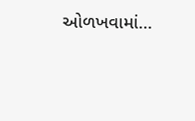ઓળખવામાં…